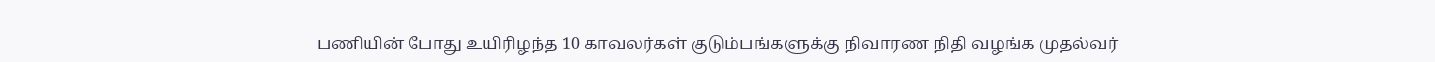பணியின் போது உயிரிழந்த 10 காவலர்கள் குடும்பங்களுக்கு நிவாரண நிதி வழங்க முதல்வர்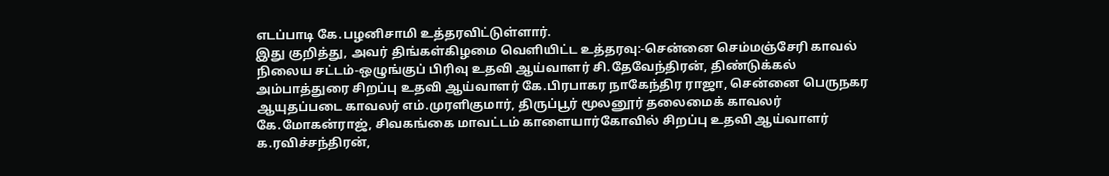எடப்பாடி கே.பழனிசாமி உத்தரவிட்டுள்ளார்.
இது குறித்து, அவர் திங்கள்கிழமை வெளியிட்ட உத்தரவு:-சென்னை செம்மஞ்சேரி காவல் நிலைய சட்டம்-ஒழுங்குப் பிரிவு உதவி ஆய்வாளர் சி.தேவேந்திரன், திண்டுக்கல் அம்பாத்துரை சிறப்பு உதவி ஆய்வாளர் கே.பிரபாகர நாகேந்திர ராஜா, சென்னை பெருநகர ஆயுதப்படை காவலர் எம்.முரளிகுமார், திருப்பூர் மூலனூர் தலைமைக் காவலர் கே.மோகன்ராஜ், சிவகங்கை மாவட்டம் காளையார்கோவில் சிறப்பு உதவி ஆய்வாளர் க.ரவிச்சந்திரன்,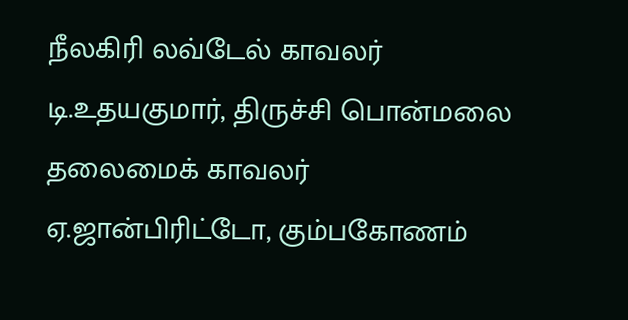நீலகிரி லவ்டேல் காவலர் டி.உதயகுமார், திருச்சி பொன்மலை தலைமைக் காவலர் ஏ.ஜான்பிரிட்டோ, கும்பகோணம்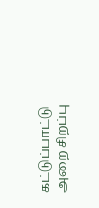கட்டுப்பாட்டு அறை சிறப்பு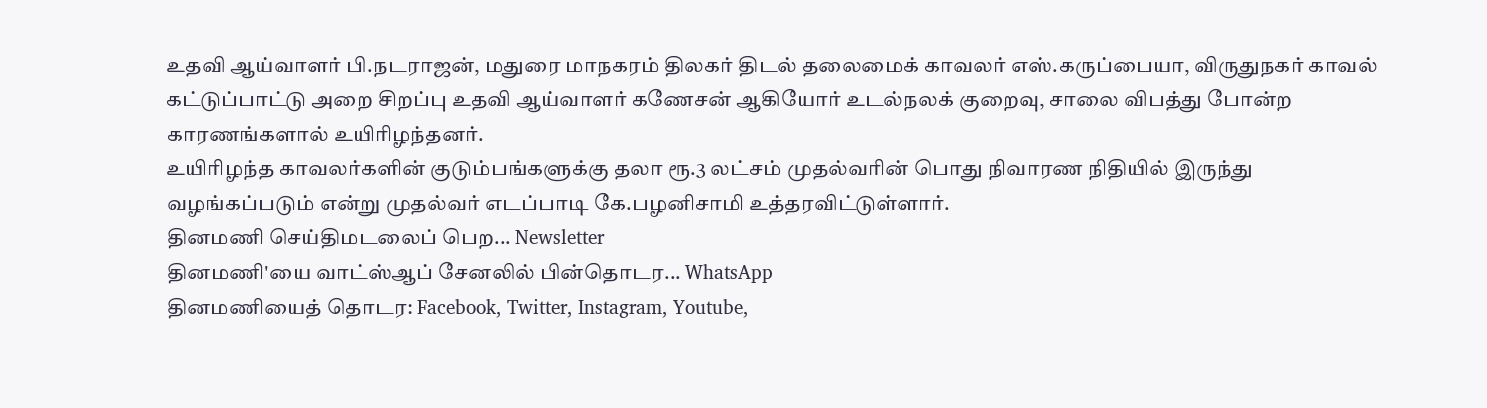உதவி ஆய்வாளர் பி.நடராஜன், மதுரை மாநகரம் திலகர் திடல் தலைமைக் காவலர் எஸ்.கருப்பையா, விருதுநகர் காவல் கட்டுப்பாட்டு அறை சிறப்பு உதவி ஆய்வாளர் கணேசன் ஆகியோர் உடல்நலக் குறைவு, சாலை விபத்து போன்ற காரணங்களால் உயிரிழந்தனர்.
உயிரிழந்த காவலர்களின் குடும்பங்களுக்கு தலா ரூ.3 லட்சம் முதல்வரின் பொது நிவாரண நிதியில் இருந்து வழங்கப்படும் என்று முதல்வர் எடப்பாடி கே.பழனிசாமி உத்தரவிட்டுள்ளார்.
தினமணி செய்திமடலைப் பெற... Newsletter
தினமணி'யை வாட்ஸ்ஆப் சேனலில் பின்தொடர... WhatsApp
தினமணியைத் தொடர: Facebook, Twitter, Instagram, Youtube,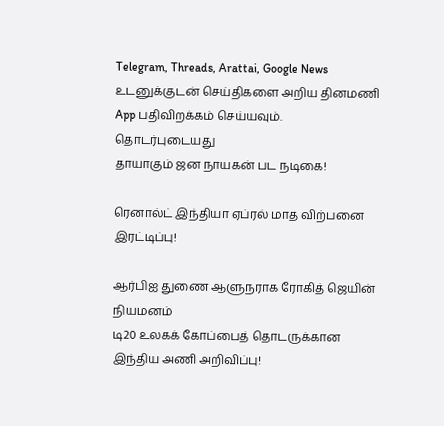Telegram, Threads, Arattai, Google News
உடனுக்குடன் செய்திகளை அறிய தினமணி App பதிவிறக்கம் செய்யவும்.
தொடர்புடையது
தாயாகும் ஜன நாயகன் பட நடிகை!

ரெனால்ட் இந்தியா ஏப்ரல் மாத விற்பனை இரட்டிப்பு!

ஆர்பிஐ துணை ஆளுநராக ரோகித் ஜெயின் நியமனம்
டி20 உலகக் கோப்பைத் தொடருக்கான இந்திய அணி அறிவிப்பு!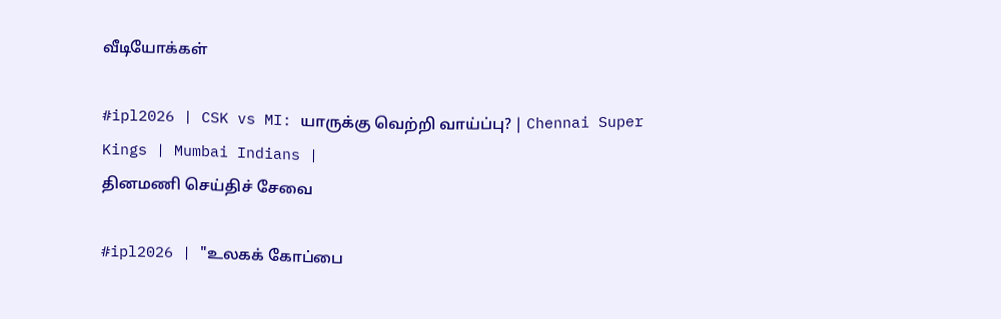வீடியோக்கள்

#ipl2026 | CSK vs MI: யாருக்கு வெற்றி வாய்ப்பு? | Chennai Super Kings | Mumbai Indians |
தினமணி செய்திச் சேவை

#ipl2026 | "உலகக் கோப்பை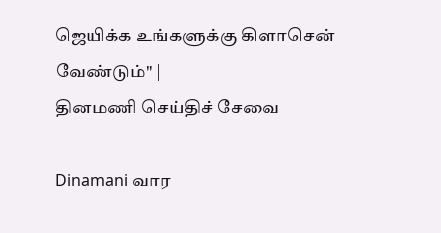ஜெயிக்க உங்களுக்கு கிளாசென் வேண்டும்" |
தினமணி செய்திச் சேவை

Dinamani வார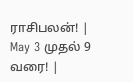ராசிபலன்! | May 3 முதல் 9 வரை! |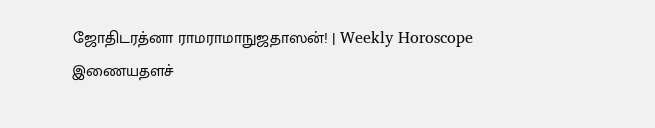ஜோதிடரத்னா ராமராமாநுஜதாஸன்! | Weekly Horoscope
இணையதளச்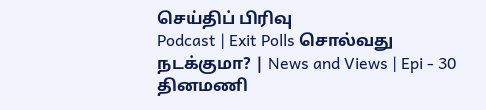செய்திப் பிரிவு
Podcast | Exit Polls சொல்வது நடக்குமா? | News and Views | Epi - 30
தினமணி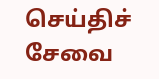செய்திச் சேவை